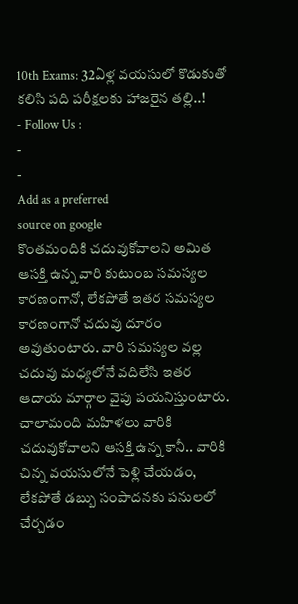10th Exams: 32ఏళ్ల వయసులో కొడుకుతో కలిసి పది పరీక్షలకు హాజరైన తల్లి..!
- Follow Us :
-
-
Add as a preferred
source on google
కొంతమందికి చదువుకోవాలని అమిత ఆసక్తి ఉన్న వారి కుటుంబ సమస్యల కారణంగానో, లేకపోతే ఇతర సమస్యల కారణంగానో చదువు దూరం అవుతుంటారు. వారి సమస్యల వల్ల చదువు మధ్యలోనే వదిలేసి ఇతర ఆదాయ మార్గాల వైపు పయనిస్తుంటారు. చాలామంది మహిళలు వారికి చదువుకోవాలని ఆసక్తి ఉన్న కానీ.. వారికి చిన్న వయసులోనే పెళ్లి చేయడం, లేకపోతే డబ్బు సంపాదనకు పనులలో చేర్చడం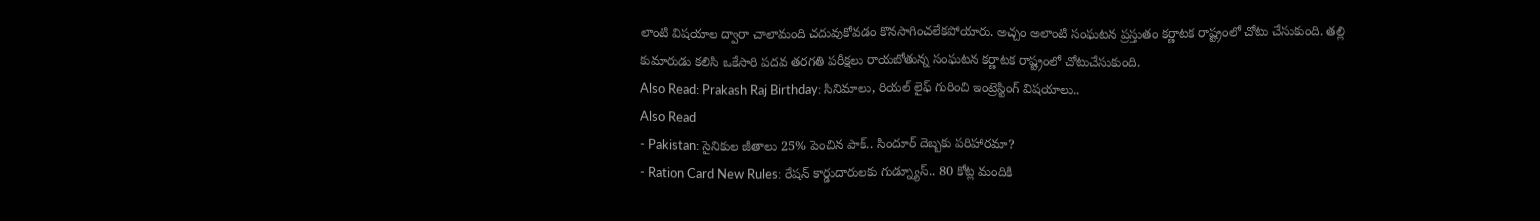లాంటి విషయాల ద్వారా చాలామంది చదువుకోవడం కొనసాగించలేకపోయారు. అచ్చం అలాంటి సంఘటన ప్రస్తుతం కర్ణాటక రాష్ట్రంలో చోటు చేసుకుంది. తల్లి కుమారుడు కలిసి ఒకేసారి పదవ తరగతి పరీక్షలు రాయబోతున్న సంఘటన కర్ణాటక రాష్ట్రంలో చోటుచేసుకుంది.
Also Read: Prakash Raj Birthday: సినిమాలు, రియల్ లైఫ్ గురించి ఇంట్రెస్టింగ్ విషయాలు..
Also Read
- Pakistan: సైనికుల జీతాలు 25% పెంచిన పాక్.. సిందూర్ దెబ్బకు పరిహారమా?
- Ration Card New Rules: రేషన్ కార్డుదారులకు గుడ్న్యూస్.. 80 కోట్ల మందికి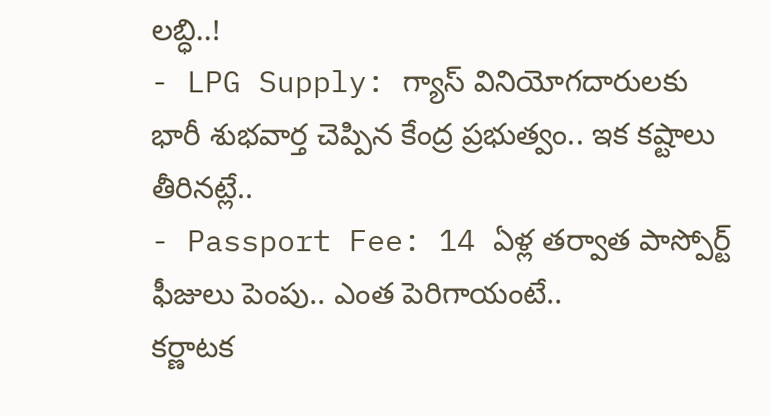లబ్ధి..!
- LPG Supply: గ్యాస్ వినియోగదారులకు భారీ శుభవార్త చెప్పిన కేంద్ర ప్రభుత్వం.. ఇక కష్టాలు తీరినట్లే..
- Passport Fee: 14 ఏళ్ల తర్వాత పాస్పోర్ట్ ఫీజులు పెంపు.. ఎంత పెరిగాయంటే..
కర్ణాటక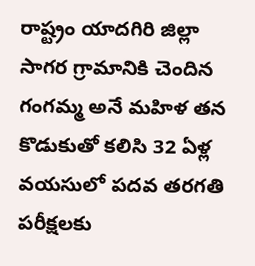రాష్ట్రం యాదగిరి జిల్లా సాగర గ్రామానికి చెందిన గంగమ్మ అనే మహిళ తన కొడుకుతో కలిసి 32 ఏళ్ల వయసులో పదవ తరగతి పరీక్షలకు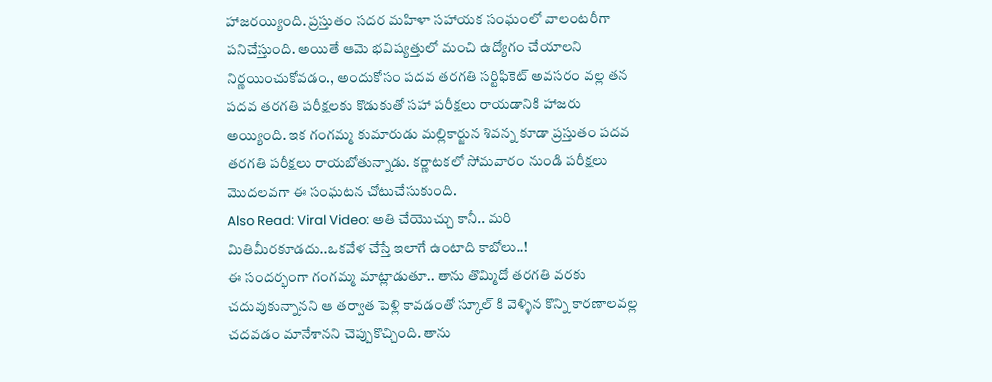హాజరయ్యింది. ప్రస్తుతం సదర మహిళా సహాయక సంఘంలో వాలంటరీగా పనిచేస్తుంది. అయితే ఆమె భవిష్యత్తులో మంచి ఉద్యోగం చేయాలని నిర్ణయించుకోవడం., అందుకోసం పదవ తరగతి సర్టిఫికెట్ అవసరం వల్ల తన పదవ తరగతి పరీక్షలకు కొడుకుతో సహా పరీక్షలు రాయడానికి హాజరు అయ్యింది. ఇక గంగమ్మ కుమారుడు మల్లికార్జున శివన్న కూడా ప్రస్తుతం పదవ తరగతి పరీక్షలు రాయబోతున్నాడు. కర్ణాటకలో సోమవారం నుండి పరీక్షలు మొదలవగా ఈ సంఘటన చోటుచేసుకుంది.
Also Read: Viral Video: అతి చేయొచ్చు కానీ.. మరి మితిమీరకూడదు..ఒకవేళ చేస్తే ఇలాగే ఉంటాది కాబోలు..!
ఈ సందర్భంగా గంగమ్మ మాట్లాడుతూ.. తాను తొమ్మిదో తరగతి వరకు చదువుకున్నానని ఆ తర్వాత పెళ్లి కావడంతో స్కూల్ కి వెళ్ళిన కొన్ని కారణాలవల్ల చదవడం మానేశానని చెప్పుకొచ్చింది. తాను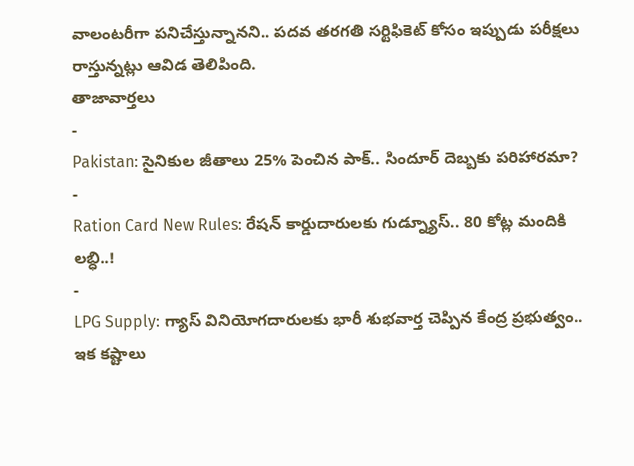వాలంటరీగా పనిచేస్తున్నానని.. పదవ తరగతి సర్టిఫికెట్ కోసం ఇప్పుడు పరీక్షలు రాస్తున్నట్లు ఆవిడ తెలిపింది.
తాజావార్తలు
-
Pakistan: సైనికుల జీతాలు 25% పెంచిన పాక్.. సిందూర్ దెబ్బకు పరిహారమా?
-
Ration Card New Rules: రేషన్ కార్డుదారులకు గుడ్న్యూస్.. 80 కోట్ల మందికి లబ్ధి..!
-
LPG Supply: గ్యాస్ వినియోగదారులకు భారీ శుభవార్త చెప్పిన కేంద్ర ప్రభుత్వం.. ఇక కష్టాలు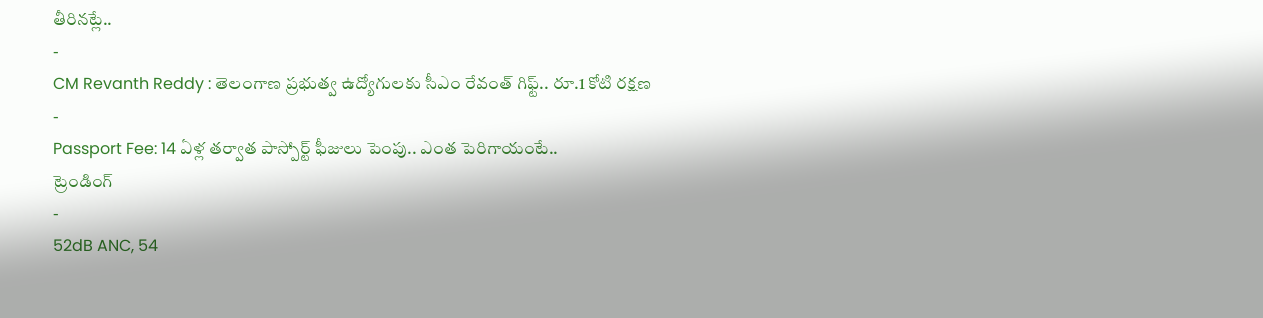తీరినట్లే..
-
CM Revanth Reddy : తెలంగాణ ప్రభుత్వ ఉద్యోగులకు సీఎం రేవంత్ గిఫ్ట్.. రూ.1 కోటి రక్షణ
-
Passport Fee: 14 ఏళ్ల తర్వాత పాస్పోర్ట్ ఫీజులు పెంపు.. ఎంత పెరిగాయంటే..
ట్రెండింగ్
-
52dB ANC, 54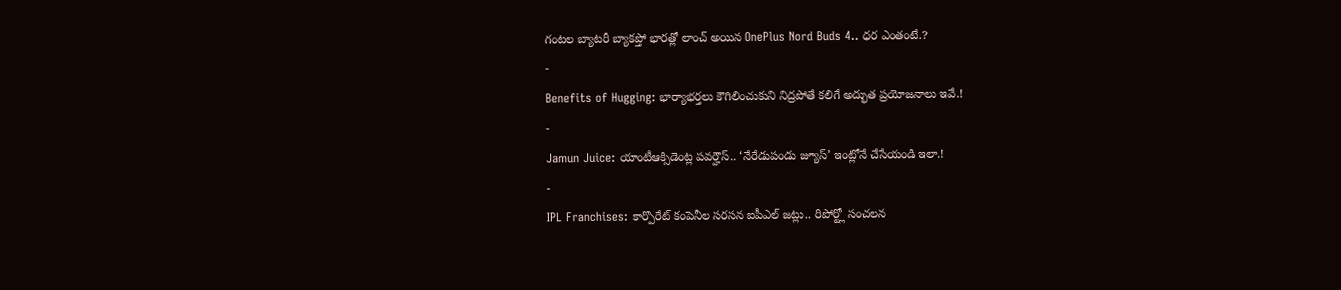గంటల బ్యాటరీ బ్యాకప్తో భారత్లో లాంచ్ అయిన OnePlus Nord Buds 4.. ధర ఎంతంటే.?
-
Benefits of Hugging: భార్యాభర్తలు కౌగిలించుకుని నిద్రపోతే కలిగే అద్భుత ప్రయోజనాలు ఇవే.!
-
Jamun Juice: యాంటీఆక్సిడెంట్ల పవర్హౌస్.. ‘నేరేడుపండు జ్యూస్’ ఇంట్లోనే చేసేయండి ఇలా.!
-
IPL Franchises: కార్పొరేట్ కంపెనీల సరసన ఐపీఎల్ జట్లు.. రిపోర్ట్లో సంచలన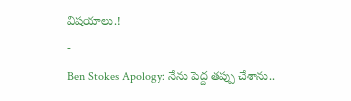విషయాలు.!
-
Ben Stokes Apology: నేను పెద్ద తప్పు చేశాను..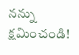నన్ను క్షమించండి!